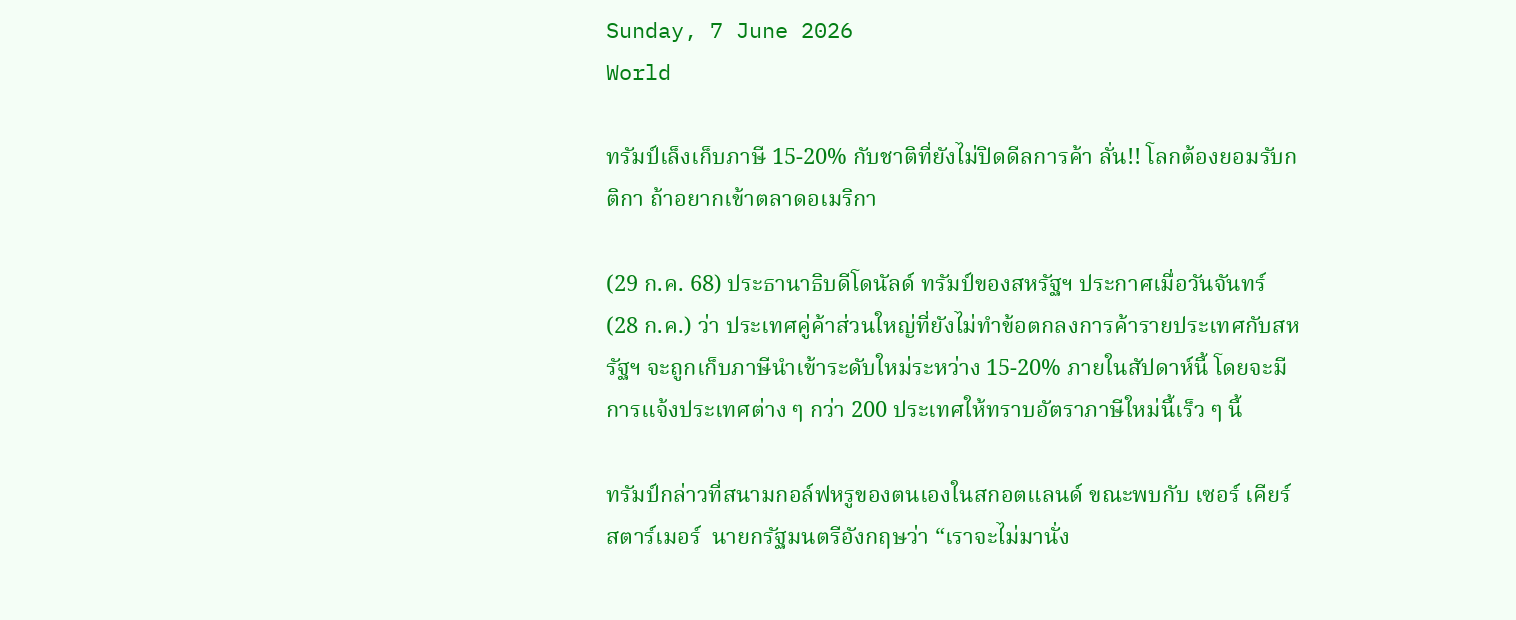Sunday, 7 June 2026
World

ทรัมป์เล็งเก็บภาษี 15-20% กับชาติที่ยังไม่ปิดดีลการค้า ลั่น!! โลกต้องยอมรับกติกา ถ้าอยากเข้าตลาดอเมริกา

(29 ก.ค. 68) ประธานาธิบดีโดนัลด์ ทรัมป์ของสหรัฐฯ ประกาศเมื่อวันจันทร์ (28 ก.ค.) ว่า ประเทศคู่ค้าส่วนใหญ่ที่ยังไม่ทำข้อตกลงการค้ารายประเทศกับสหรัฐฯ จะถูกเก็บภาษีนำเข้าระดับใหม่ระหว่าง 15-20% ภายในสัปดาห์นี้ โดยจะมีการแจ้งประเทศต่าง ๆ กว่า 200 ประเทศให้ทราบอัตราภาษีใหม่นี้เร็ว ๆ นี้

ทรัมป์กล่าวที่สนามกอล์ฟหรูของตนเองในสกอตแลนด์ ขณะพบกับ เซอร์ เคียร์ สตาร์เมอร์  นายกรัฐมนตรีอังกฤษว่า “เราจะไม่มานั่ง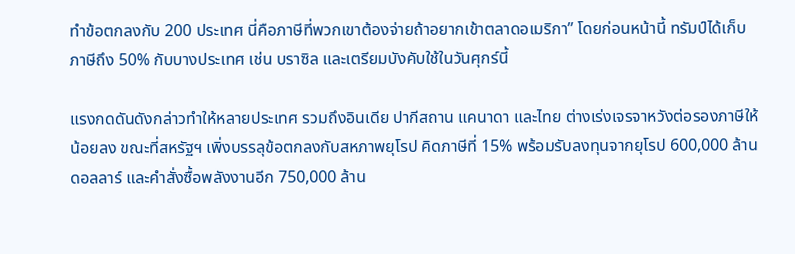ทำข้อตกลงกับ 200 ประเทศ นี่คือภาษีที่พวกเขาต้องจ่ายถ้าอยากเข้าตลาดอเมริกา” โดยก่อนหน้านี้ ทรัมป์ได้เก็บภาษีถึง 50% กับบางประเทศ เช่น บราซิล และเตรียมบังคับใช้ในวันศุกร์นี้

แรงกดดันดังกล่าวทำให้หลายประเทศ รวมถึงอินเดีย ปากีสถาน แคนาดา และไทย ต่างเร่งเจรจาหวังต่อรองภาษีให้น้อยลง ขณะที่สหรัฐฯ เพิ่งบรรลุข้อตกลงกับสหภาพยุโรป คิดภาษีที่ 15% พร้อมรับลงทุนจากยุโรป 600,000 ล้านดอลลาร์ และคำสั่งซื้อพลังงานอีก 750,000 ล้าน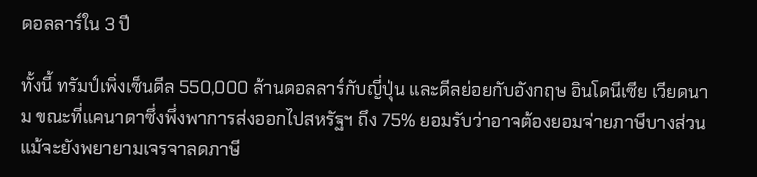ดอลลาร์ใน 3 ปี

ทั้งนี้ ทรัมป์เพิ่งเซ็นดีล 550,000 ล้านดอลลาร์กับญี่ปุ่น และดีลย่อยกับอังกฤษ อินโดนีเซีย เวียดนาม ขณะที่แคนาดาซึ่งพึ่งพาการส่งออกไปสหรัฐฯ ถึง 75% ยอมรับว่าอาจต้องยอมจ่ายภาษีบางส่วน แม้จะยังพยายามเจรจาลดภาษี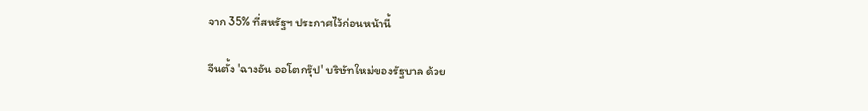จาก 35% ที่สหรัฐฯ ประกาศไว้ก่อนหน้านี้

จีนตั้ง 'ฉางอัน ออโตกรุ๊ป' บริษัทใหม่ของรัฐบาล ด้วย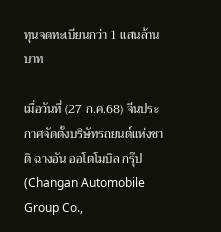ทุนจดทะเบียนกว่า 1 แสนล้านบาท

เมื่อวันที่ (27 ก.ค.68) จีนประกาศจัดตั้งบริษัทรถยนต์แห่งชาติ ฉางอัน ออโตโมบิล กรุ๊ป (Changan Automobile Group Co.,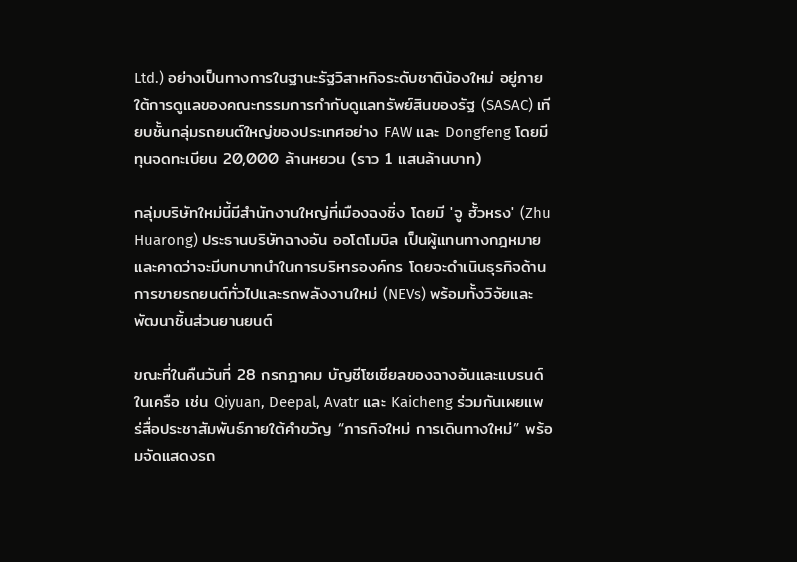Ltd.) อย่างเป็นทางการในฐานะรัฐวิสาหกิจระดับชาติน้องใหม่ อยู่ภายใต้การดูแลของคณะกรรมการกำกับดูแลทรัพย์สินของรัฐ (SASAC) เทียบชั้นกลุ่มรถยนต์ใหญ่ของประเทศอย่าง FAW และ Dongfeng โดยมีทุนจดทะเบียน 20,000 ล้านหยวน (ราว 1 แสนล้านบาท)

กลุ่มบริษัทใหม่นี้มีสำนักงานใหญ่ที่เมืองฉงชิ่ง โดยมี 'จู ฮั้วหรง' (Zhu Huarong) ประธานบริษัทฉางอัน ออโตโมบิล เป็นผู้แทนทางกฎหมาย และคาดว่าจะมีบทบาทนำในการบริหารองค์กร โดยจะดำเนินธุรกิจด้านการขายรถยนต์ทั่วไปและรถพลังงานใหม่ (NEVs) พร้อมทั้งวิจัยและพัฒนาชิ้นส่วนยานยนต์

ขณะที่ในคืนวันที่ 28 กรกฎาคม บัญชีโซเชียลของฉางอันและแบรนด์ในเครือ เช่น Qiyuan, Deepal, Avatr และ Kaicheng ร่วมกันเผยแพร่สื่อประชาสัมพันธ์ภายใต้คำขวัญ “ภารกิจใหม่ การเดินทางใหม่” พร้อมจัดแสดงรถ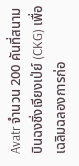Avatr จำนวน 200 คันที่สนามบินฉงชิ่งเจียงเป่ย์ (CKG) เพื่อเฉลิมฉลองการก่อ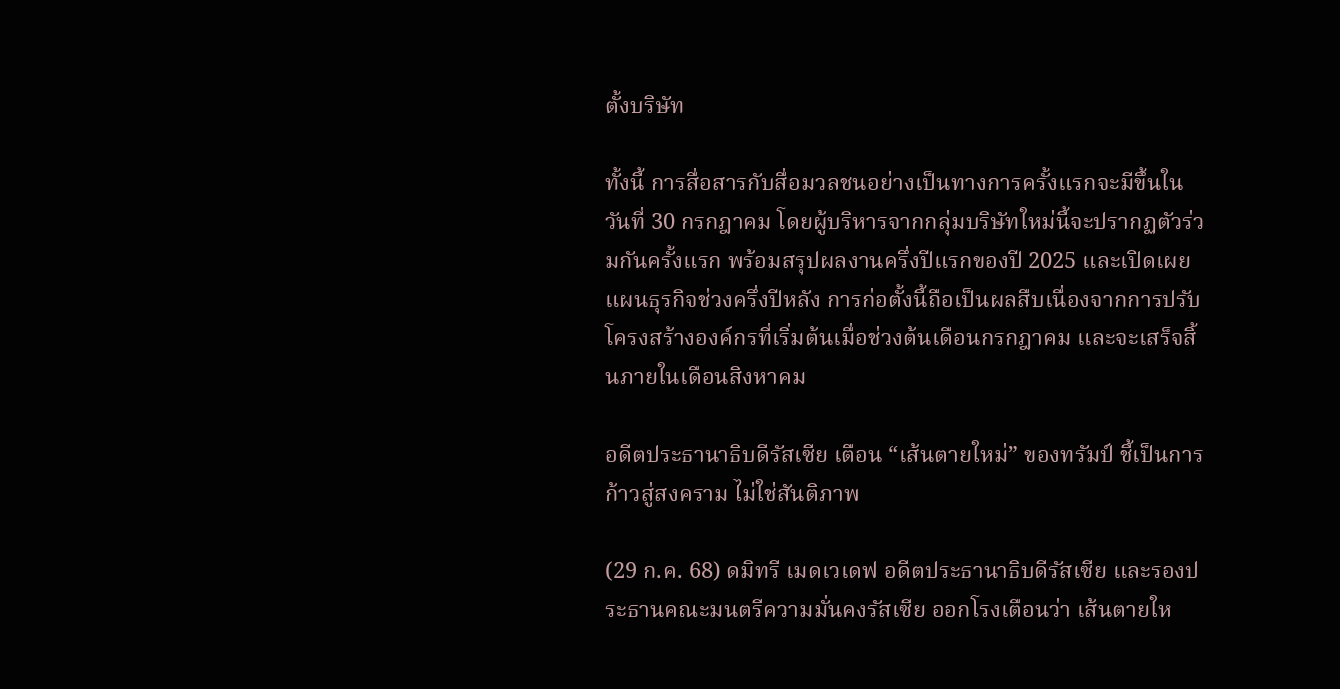ตั้งบริษัท

ทั้งนี้ การสื่อสารกับสื่อมวลชนอย่างเป็นทางการครั้งแรกจะมีขึ้นในวันที่ 30 กรกฎาคม โดยผู้บริหารจากกลุ่มบริษัทใหม่นี้จะปรากฏตัวร่วมกันครั้งแรก พร้อมสรุปผลงานครึ่งปีแรกของปี 2025 และเปิดเผยแผนธุรกิจช่วงครึ่งปีหลัง การก่อตั้งนี้ถือเป็นผลสืบเนื่องจากการปรับโครงสร้างองค์กรที่เริ่มต้นเมื่อช่วงต้นเดือนกรกฎาคม และจะเสร็จสิ้นภายในเดือนสิงหาคม

อดีตประธานาธิบดีรัสเซีย เตือน “เส้นตายใหม่” ของทรัมป์ ชี้เป็นการก้าวสู่สงคราม ไม่ใช่สันติภาพ

(29 ก.ค. 68) ดมิทรี เมดเวเดฟ อดีตประธานาธิบดีรัสเซีย และรองประธานคณะมนตรีความมั่นคงรัสเซีย ออกโรงเตือนว่า เส้นตายให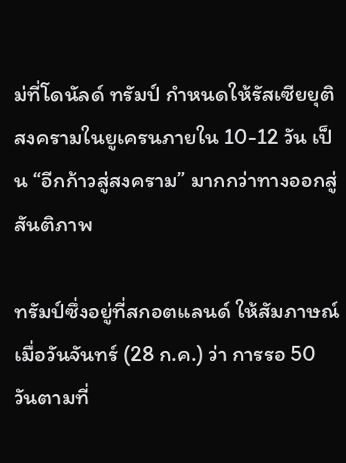ม่ที่โดนัลด์ ทรัมป์ กำหนดให้รัสเซียยุติสงครามในยูเครนภายใน 10-12 วัน เป็น “อีกก้าวสู่สงคราม” มากกว่าทางออกสู่สันติภาพ

ทรัมป์ซึ่งอยู่ที่สกอตแลนด์ ให้สัมภาษณ์เมื่อวันจันทร์ (28 ก.ค.) ว่า การรอ 50 วันตามที่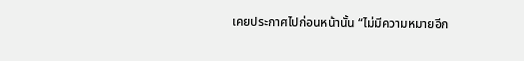เคยประกาศไปก่อนหน้านั้น “ไม่มีความหมายอีก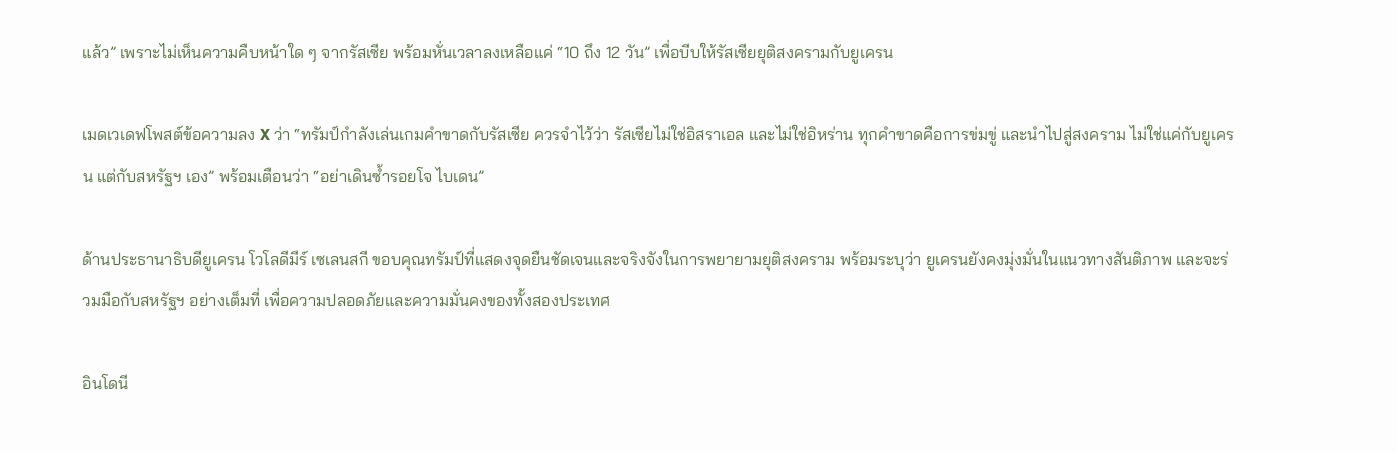แล้ว” เพราะไม่เห็นความคืบหน้าใด ๆ จากรัสเซีย พร้อมหั่นเวลาลงเหลือแค่ “10 ถึง 12 วัน” เพื่อบีบให้รัสเซียยุติสงครามกับยูเครน

เมดเวเดฟโพสต์ข้อความลง X ว่า “ทรัมป์กำลังเล่นเกมคำขาดกับรัสเซีย ควรจำไว้ว่า รัสเซียไม่ใช่อิสราเอล และไม่ใช่อิหร่าน ทุกคำขาดคือการข่มขู่ และนำไปสู่สงคราม ไม่ใช่แค่กับยูเครน แต่กับสหรัฐฯ เอง” พร้อมเตือนว่า “อย่าเดินซ้ำรอยโจ ไบเดน”

ด้านประธานาธิบดียูเครน โวโลดีมีร์ เซเลนสกี ขอบคุณทรัมป์ที่แสดงจุดยืนชัดเจนและจริงจังในการพยายามยุติสงคราม พร้อมระบุว่า ยูเครนยังคงมุ่งมั่นในแนวทางสันติภาพ และจะร่วมมือกับสหรัฐฯ อย่างเต็มที่ เพื่อความปลอดภัยและความมั่นคงของทั้งสองประเทศ

อินโดนี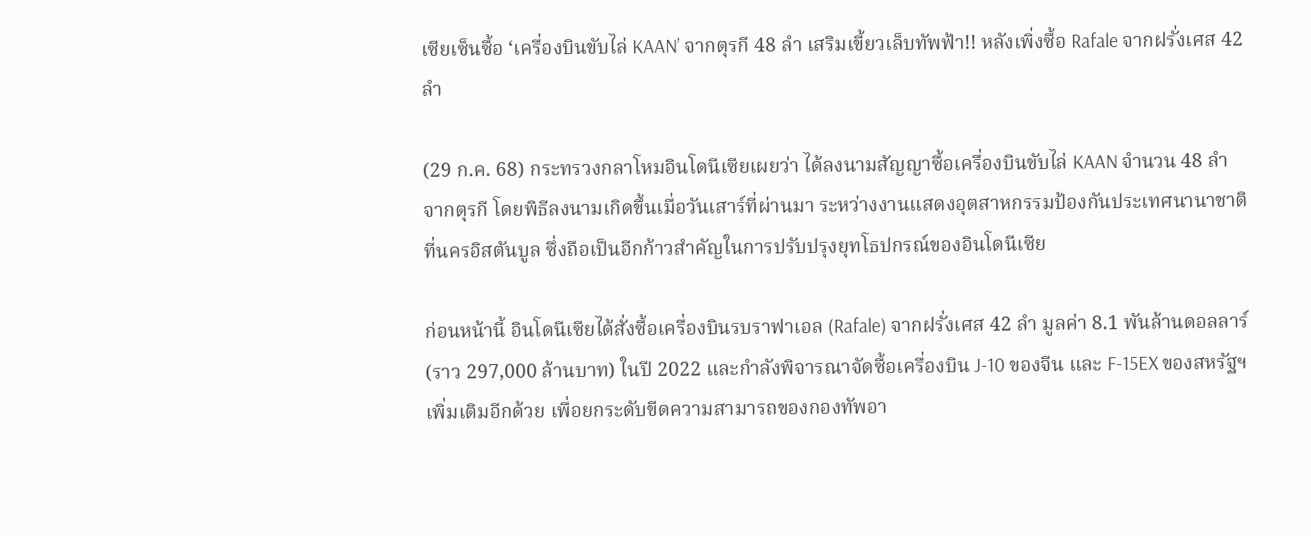เซียเซ็นซื้อ ‘เครื่องบินขับไล่ KAAN’ จากตุรกี 48 ลำ เสริมเขี้ยวเล็บทัพฟ้า!! หลังเพิ่งซื้อ Rafale จากฝรั่งเศส 42 ลำ

(29 ก.ค. 68) กระทรวงกลาโหมอินโดนีเซียเผยว่า ได้ลงนามสัญญาซื้อเครื่องบินขับไล่ KAAN จำนวน 48 ลำ จากตุรกี โดยพิธีลงนามเกิดขึ้นเมื่อวันเสาร์ที่ผ่านมา ระหว่างงานแสดงอุตสาหกรรมป้องกันประเทศนานาชาติที่นครอิสตันบูล ซึ่งถือเป็นอีกก้าวสำคัญในการปรับปรุงยุทโธปกรณ์ของอินโดนีเซีย

ก่อนหน้านี้ อินโดนีเซียได้สั่งซื้อเครื่องบินรบราฟาเอล (Rafale) จากฝรั่งเศส 42 ลำ มูลค่า 8.1 พันล้านดอลลาร์ (ราว 297,000 ล้านบาท) ในปี 2022 และกำลังพิจารณาจัดซื้อเครื่องบิน J-10 ของจีน และ F-15EX ของสหรัฐฯ เพิ่มเติมอีกด้วย เพื่อยกระดับขีดความสามารถของกองทัพอา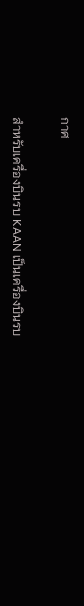กาศ

สำหรับเครื่องบินรบ KAAN เป็นเครื่องบินรบ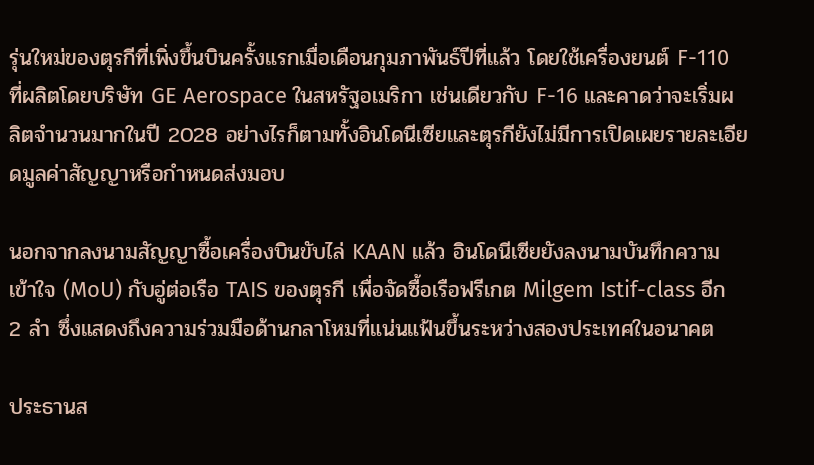รุ่นใหม่ของตุรกีที่เพิ่งขึ้นบินครั้งแรกเมื่อเดือนกุมภาพันธ์ปีที่แล้ว โดยใช้เครื่องยนต์ F-110 ที่ผลิตโดยบริษัท GE Aerospace ในสหรัฐอเมริกา เช่นเดียวกับ F-16 และคาดว่าจะเริ่มผลิตจำนวนมากในปี 2028 อย่างไรก็ตามทั้งอินโดนีเซียและตุรกียังไม่มีการเปิดเผยรายละเอียดมูลค่าสัญญาหรือกำหนดส่งมอบ

นอกจากลงนามสัญญาซื้อเครื่องบินขับไล่ KAAN แล้ว อินโดนีเซียยังลงนามบันทึกความเข้าใจ (MoU) กับอู่ต่อเรือ TAIS ของตุรกี เพื่อจัดซื้อเรือฟรีเกต Milgem Istif-class อีก 2 ลำ ซึ่งแสดงถึงความร่วมมือด้านกลาโหมที่แน่นแฟ้นขึ้นระหว่างสองประเทศในอนาคต

ประธานส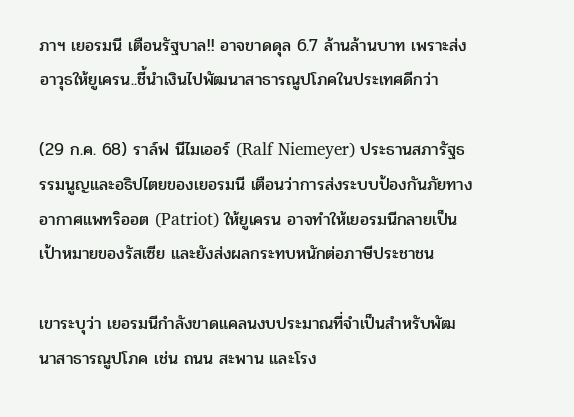ภาฯ เยอรมนี เตือนรัฐบาล!! อาจขาดดุล 6.7 ล้านล้านบาท เพราะส่งอาวุธให้ยูเครน..ชี้นำเงินไปพัฒนาสาธารณูปโภคในประเทศดีกว่า

(29 ก.ค. 68) ราล์ฟ นีไมเออร์ (Ralf Niemeyer) ประธานสภารัฐธรรมนูญและอธิปไตยของเยอรมนี เตือนว่าการส่งระบบป้องกันภัยทางอากาศแพทริออต (Patriot) ให้ยูเครน อาจทำให้เยอรมนีกลายเป็นเป้าหมายของรัสเซีย และยังส่งผลกระทบหนักต่อภาษีประชาชน

เขาระบุว่า เยอรมนีกำลังขาดแคลนงบประมาณที่จำเป็นสำหรับพัฒนาสาธารณูปโภค เช่น ถนน สะพาน และโรง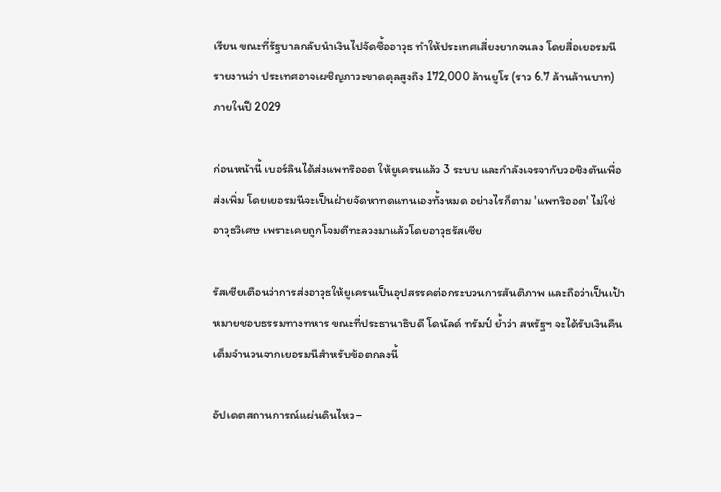เรียน ขณะที่รัฐบาลกลับนำเงินไปจัดซื้ออาวุธ ทำให้ประเทศเสี่ยงยากจนลง โดยสื่อเยอรมนีรายงานว่า ประเทศอาจเผชิญภาวะขาดดุลสูงถึง 172,000 ล้านยูโร (ราว 6.7 ล้านล้านบาท) ภายในปี 2029

ก่อนหน้านี้ เบอร์ลินได้ส่งแพทริออต ให้ยูเครนแล้ว 3 ระบบ และกำลังเจรจากับวอชิงตันเพื่อส่งเพิ่ม โดยเยอรมนีจะเป็นฝ่ายจัดหาทดแทนเองทั้งหมด อย่างไรก็ตาม 'แพทริออต' ไม่ใช่อาวุธวิเศษ เพราะเคยถูกโจมตีทะลวงมาแล้วโดยอาวุธรัสเซีย

รัสเซียเตือนว่าการส่งอาวุธให้ยูเครนเป็นอุปสรรคต่อกระบวนการสันติภาพ และถือว่าเป็นเป้าหมายชอบธรรมทางทหาร ขณะที่ประธานาธิบดี โดนัลด์ ทรัมป์ ย้ำว่า สหรัฐฯ จะได้รับเงินคืนเต็มจำนวนจากเยอรมนีสำหรับข้อตกลงนี้

อัปเดตสถานการณ์แผ่นดินไหว–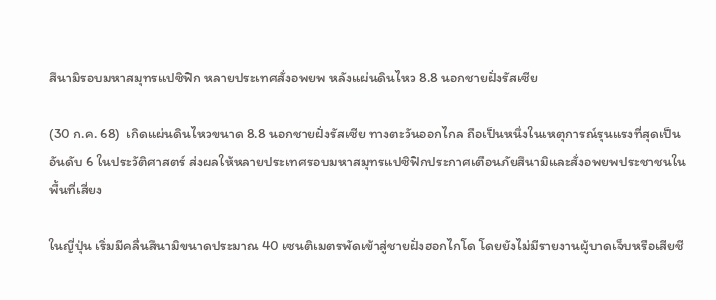สึนามิรอบมหาสมุทรแปซิฟิก หลายประเทศสั่งอพยพ หลังแผ่นดินไหว 8.8 นอกชายฝั่งรัสเซีย

(30 ก.ค. 68)  เกิดแผ่นดินไหวขนาด 8.8 นอกชายฝั่งรัสเซีย ทางตะวันออกไกล ถือเป็นหนึ่งในเหตุการณ์รุนแรงที่สุดเป็นอันดับ 6 ในประวัติศาสตร์ ส่งผลให้หลายประเทศรอบมหาสมุทรแปซิฟิกประกาศเตือนภัยสึนามิและสั่งอพยพประชาชนในพื้นที่เสี่ยง

ในญี่ปุ่น เริ่มมีคลื่นสึนามิขนาดประมาณ 40 เซนติเมตรพัดเข้าสู่ชายฝั่งฮอกไกโด โดยยังไม่มีรายงานผู้บาดเจ็บหรือเสียชี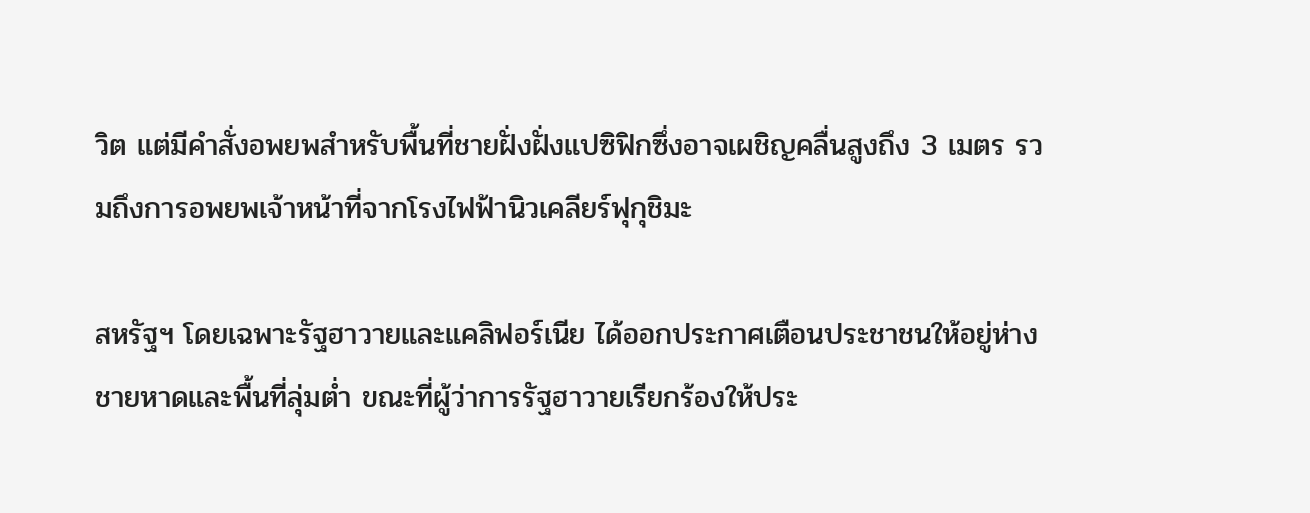วิต แต่มีคำสั่งอพยพสำหรับพื้นที่ชายฝั่งฝั่งแปซิฟิกซึ่งอาจเผชิญคลื่นสูงถึง 3 เมตร รวมถึงการอพยพเจ้าหน้าที่จากโรงไฟฟ้านิวเคลียร์ฟุกุชิมะ

สหรัฐฯ โดยเฉพาะรัฐฮาวายและแคลิฟอร์เนีย ได้ออกประกาศเตือนประชาชนให้อยู่ห่างชายหาดและพื้นที่ลุ่มต่ำ ขณะที่ผู้ว่าการรัฐฮาวายเรียกร้องให้ประ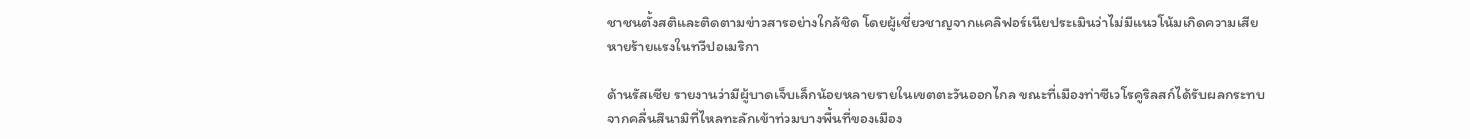ชาชนตั้งสติและติดตามข่าวสารอย่างใกล้ชิด โดยผู้เชี่ยวชาญจากแคลิฟอร์เนียประเมินว่าไม่มีแนวโน้มเกิดความเสียหายร้ายแรงในทวีปอเมริกา

ด้านรัสเซีย รายงานว่ามีผู้บาดเจ็บเล็กน้อยหลายรายในเขตตะวันออกไกล ขณะที่เมืองท่าซีเวโรคูริลสก์ได้รับผลกระทบจากคลื่นสึนามิที่ไหลทะลักเข้าท่วมบางพื้นที่ของเมือง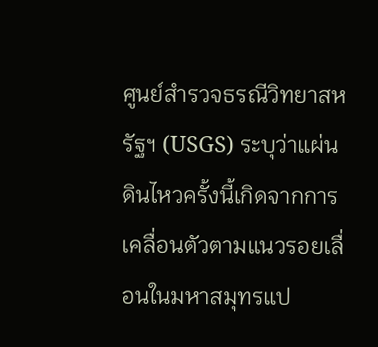ศูนย์สำรวจธรณีวิทยาสหรัฐฯ (USGS) ระบุว่าแผ่นดินไหวครั้งนี้เกิดจากการเคลื่อนตัวตามแนวรอยเลื่อนในมหาสมุทรแป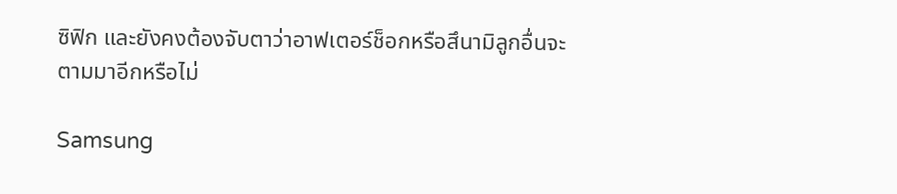ซิฟิก และยังคงต้องจับตาว่าอาฟเตอร์ช็อกหรือสึนามิลูกอื่นจะตามมาอีกหรือไม่

Samsung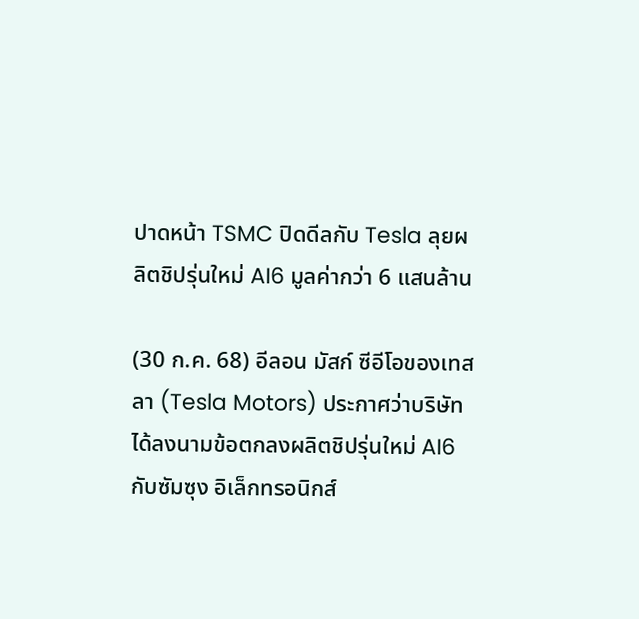ปาดหน้า TSMC ปิดดีลกับ Tesla ลุยผลิตชิปรุ่นใหม่ AI6 มูลค่ากว่า 6 แสนล้าน

(30 ก.ค. 68) อีลอน มัสก์ ซีอีโอของเทสลา (Tesla Motors) ประกาศว่าบริษัทได้ลงนามข้อตกลงผลิตชิปรุ่นใหม่ AI6 กับซัมซุง อิเล็กทรอนิกส์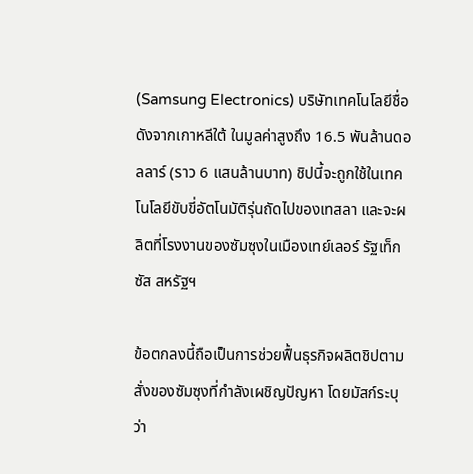(Samsung Electronics) บริษัทเทคโนโลยีชื่อดังจากเกาหลีใต้ ในมูลค่าสูงถึง 16.5 พันล้านดอลลาร์ (ราว 6 แสนล้านบาท) ชิปนี้จะถูกใช้ในเทคโนโลยีขับขี่อัตโนมัติรุ่นถัดไปของเทสลา และจะผลิตที่โรงงานของซัมซุงในเมืองเทย์เลอร์ รัฐเท็กซัส สหรัฐฯ

ข้อตกลงนี้ถือเป็นการช่วยฟื้นธุรกิจผลิตชิปตามสั่งของซัมซุงที่กำลังเผชิญปัญหา โดยมัสก์ระบุว่า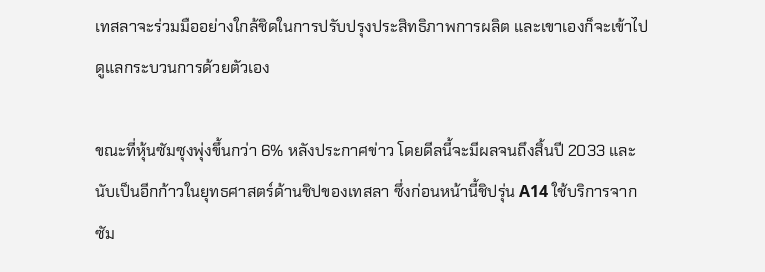เทสลาจะร่วมมืออย่างใกล้ชิดในการปรับปรุงประสิทธิภาพการผลิต และเขาเองก็จะเข้าไปดูแลกระบวนการด้วยตัวเอง

ขณะที่หุ้นซัมซุงพุ่งขึ้นกว่า 6% หลังประกาศข่าว โดยดีลนี้จะมีผลจนถึงสิ้นปี 2033 และนับเป็นอีกก้าวในยุทธศาสตร์ด้านชิปของเทสลา ซึ่งก่อนหน้านี้ชิปรุ่น A14 ใช้บริการจากซัม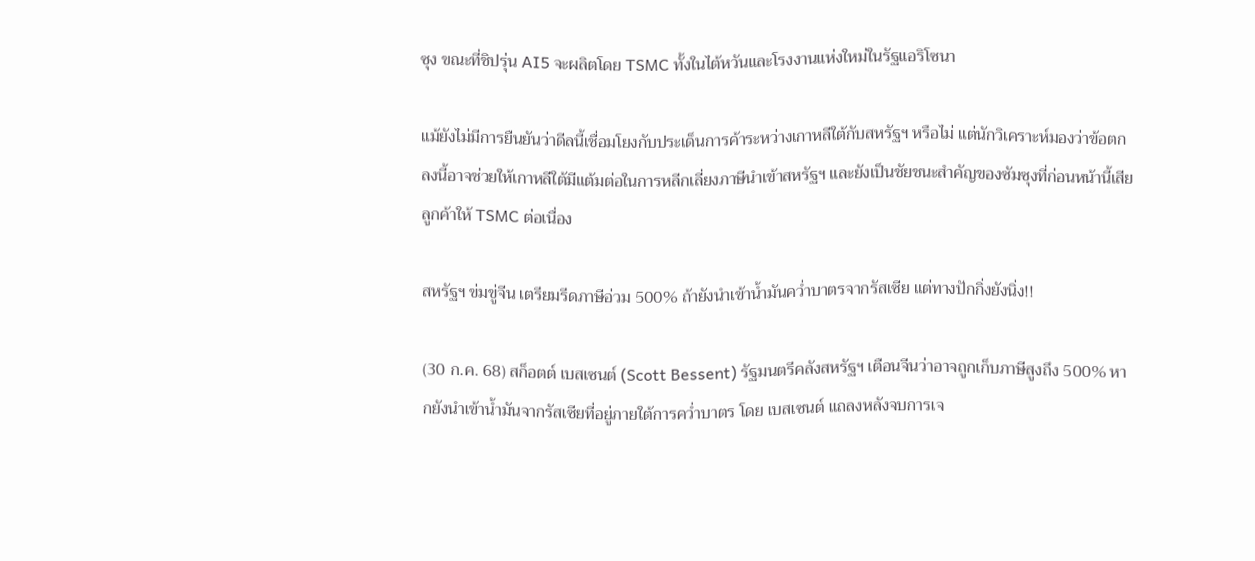ซุง ขณะที่ชิปรุ่น AI5 จะผลิตโดย TSMC ทั้งในไต้หวันและโรงงานแห่งใหม่ในรัฐแอริโซนา

แม้ยังไม่มีการยืนยันว่าดีลนี้เชื่อมโยงกับประเด็นการค้าระหว่างเกาหลีใต้กับสหรัฐฯ หรือไม่ แต่นักวิเคราะห์มองว่าข้อตกลงนี้อาจช่วยให้เกาหลีใต้มีแต้มต่อในการหลีกเลี่ยงภาษีนำเข้าสหรัฐฯ และยังเป็นชัยชนะสำคัญของซัมซุงที่ก่อนหน้านี้เสียลูกค้าให้ TSMC ต่อเนื่อง

สหรัฐฯ ข่มขู่จีน เตรียมรีดภาษีอ่วม 500% ถ้ายังนำเข้าน้ำมันคว่ำบาตรจากรัสเซีย แต่ทางปักกิ่งยังนิ่ง!!

(30 ก.ค. 68) สก็อตต์ เบสเซนต์ (Scott Bessent) รัฐมนตรีคลังสหรัฐฯ เตือนจีนว่าอาจถูกเก็บภาษีสูงถึง 500% หากยังนำเข้าน้ำมันจากรัสเซียที่อยู่ภายใต้การคว่ำบาตร โดย เบสเซนต์ แถลงหลังจบการเจ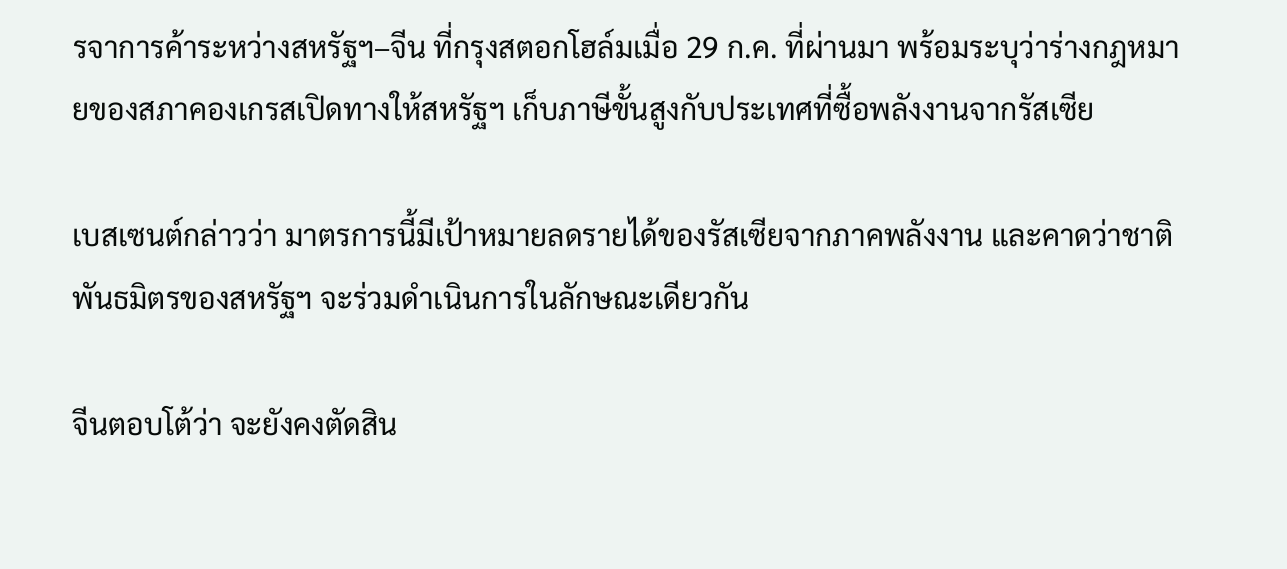รจาการค้าระหว่างสหรัฐฯ–จีน ที่กรุงสตอกโฮล์มเมื่อ 29 ก.ค. ที่ผ่านมา พร้อมระบุว่าร่างกฎหมายของสภาคองเกรสเปิดทางให้สหรัฐฯ เก็บภาษีขั้นสูงกับประเทศที่ซื้อพลังงานจากรัสเซีย

เบสเซนต์กล่าวว่า มาตรการนี้มีเป้าหมายลดรายได้ของรัสเซียจากภาคพลังงาน และคาดว่าชาติพันธมิตรของสหรัฐฯ จะร่วมดำเนินการในลักษณะเดียวกัน

จีนตอบโต้ว่า จะยังคงตัดสิน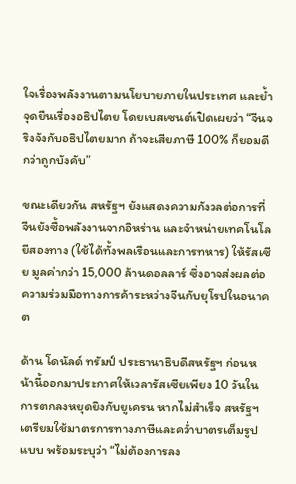ใจเรื่องพลังงานตามนโยบายภายในประเทศ และย้ำจุดยืนเรื่องอธิปไตย โดยเบสเซนต์เปิดเผยว่า “จีนจริงจังกับอธิปไตยมาก ถ้าจะเสียภาษี 100% ก็ยอมดีกว่าถูกบังคับ”

ขณะเดียวกัน สหรัฐฯ ยังแสดงความกังวลต่อการที่จีนยังซื้อพลังงานจากอิหร่าน และจำหน่ายเทคโนโลยีสองทาง (ใช้ได้ทั้งพลเรือนและการทหาร) ให้รัสเซีย มูลค่ากว่า 15,000 ล้านดอลลาร์ ซึ่งอาจส่งผลต่อความร่วมมือทางการค้าระหว่างจีนกับยุโรปในอนาคต

ด้าน โดนัลด์ ทรัมป์ ประธานาธิบดีสหรัฐฯ ก่อนหน้านี้ออกมาประกาศให้เวลารัสเซียเพียง 10 วันในการตกลงหยุดยิงกับยูเครน หากไม่สำเร็จ สหรัฐฯ เตรียมใช้มาตรการทางภาษีและคว่ำบาตรเต็มรูปแบบ พร้อมระบุว่า “ไม่ต้องการลง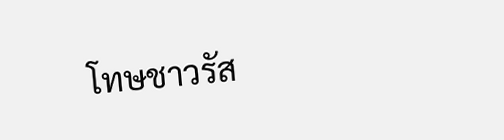โทษชาวรัส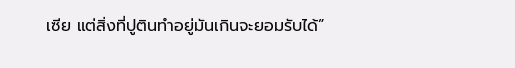เซีย แต่สิ่งที่ปูตินทำอยู่มันเกินจะยอมรับได้”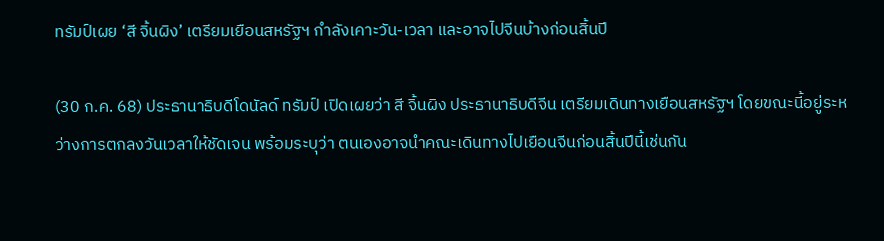ทรัมป์เผย ‘สี จิ้นผิง’ เตรียมเยือนสหรัฐฯ กำลังเคาะวัน-เวลา และอาจไปจีนบ้างก่อนสิ้นปี

(30 ก.ค. 68) ประธานาธิบดีโดนัลด์ ทรัมป์ เปิดเผยว่า สี จิ้นผิง ประธานาธิบดีจีน เตรียมเดินทางเยือนสหรัฐฯ โดยขณะนี้อยู่ระหว่างการตกลงวันเวลาให้ชัดเจน พร้อมระบุว่า ตนเองอาจนำคณะเดินทางไปเยือนจีนก่อนสิ้นปีนี้เช่นกัน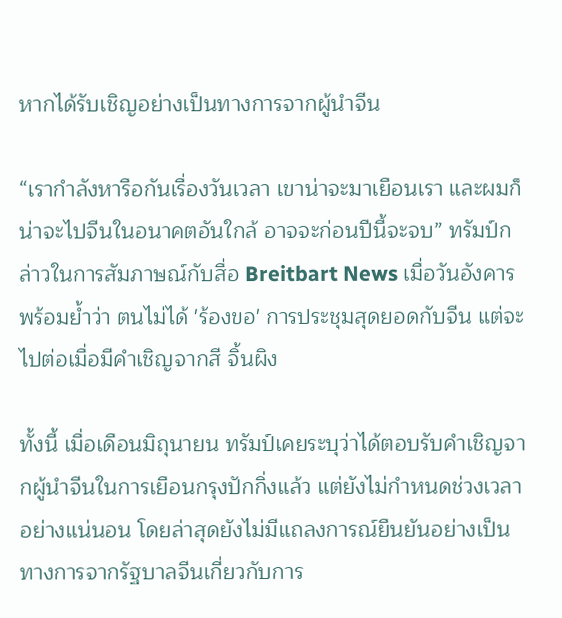หากได้รับเชิญอย่างเป็นทางการจากผู้นำจีน

“เรากำลังหารือกันเรื่องวันเวลา เขาน่าจะมาเยือนเรา และผมก็น่าจะไปจีนในอนาคตอันใกล้ อาจจะก่อนปีนี้จะจบ” ทรัมป์กล่าวในการสัมภาษณ์กับสื่อ Breitbart News เมื่อวันอังคาร พร้อมย้ำว่า ตนไม่ได้ 'ร้องขอ' การประชุมสุดยอดกับจีน แต่จะไปต่อเมื่อมีคำเชิญจากสี จิ้นผิง

ทั้งนี้ เมื่อเดือนมิถุนายน ทรัมป์เคยระบุว่าได้ตอบรับคำเชิญจากผู้นำจีนในการเยือนกรุงปักกิ่งแล้ว แต่ยังไม่กำหนดช่วงเวลาอย่างแน่นอน โดยล่าสุดยังไม่มีแถลงการณ์ยืนยันอย่างเป็นทางการจากรัฐบาลจีนเกี่ยวกับการ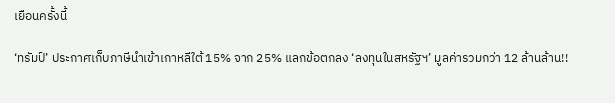เยือนครั้งนี้

‘ทรัมป์’ ประกาศเก็บภาษีนำเข้าเกาหลีใต้ 15% จาก 25% แลกข้อตกลง ‘ลงทุนในสหรัฐฯ’ มูลค่ารวมกว่า 12 ล้านล้าน!!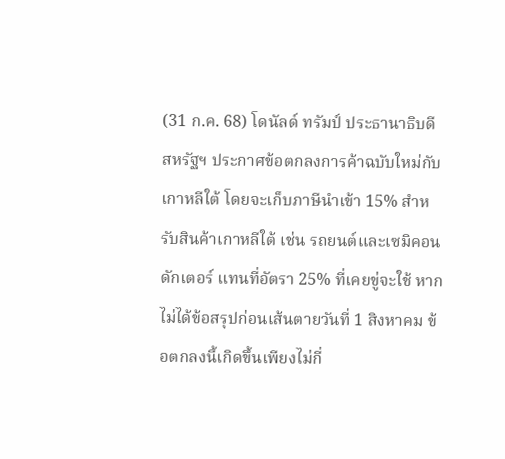(31 ก.ค. 68) โดนัลด์ ทรัมป์ ประธานาธิบดีสหรัฐฯ ประกาศข้อตกลงการค้าฉบับใหม่กับเกาหลีใต้ โดยจะเก็บภาษีนำเข้า 15% สำหรับสินค้าเกาหลีใต้ เช่น รถยนต์และเซมิคอนดักเตอร์ แทนที่อัตรา 25% ที่เคยขู่จะใช้ หากไม่ได้ข้อสรุปก่อนเส้นตายวันที่ 1 สิงหาคม ข้อตกลงนี้เกิดขึ้นเพียงไม่กี่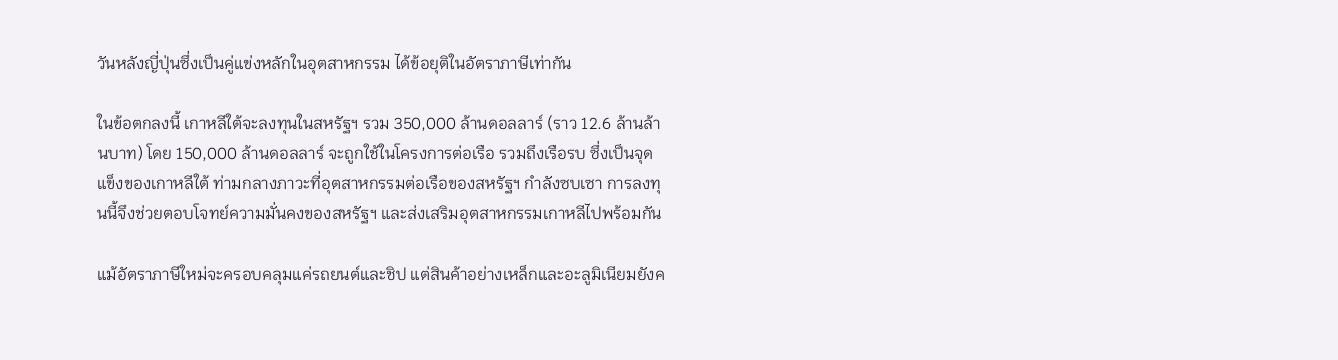วันหลังญี่ปุ่นซึ่งเป็นคู่แข่งหลักในอุตสาหกรรม ได้ข้อยุติในอัตราภาษีเท่ากัน

ในข้อตกลงนี้ เกาหลีใต้จะลงทุนในสหรัฐฯ รวม 350,000 ล้านดอลลาร์ (ราว 12.6 ล้านล้านบาท) โดย 150,000 ล้านดอลลาร์ จะถูกใช้ในโครงการต่อเรือ รวมถึงเรือรบ ซึ่งเป็นจุดแข็งของเกาหลีใต้ ท่ามกลางภาวะที่อุตสาหกรรมต่อเรือของสหรัฐฯ กำลังซบเซา การลงทุนนี้จึงช่วยตอบโจทย์ความมั่นคงของสหรัฐฯ และส่งเสริมอุตสาหกรรมเกาหลีไปพร้อมกัน

แม้อัตราภาษีใหม่จะครอบคลุมแค่รถยนต์และชิป แต่สินค้าอย่างเหล็กและอะลูมิเนียมยังค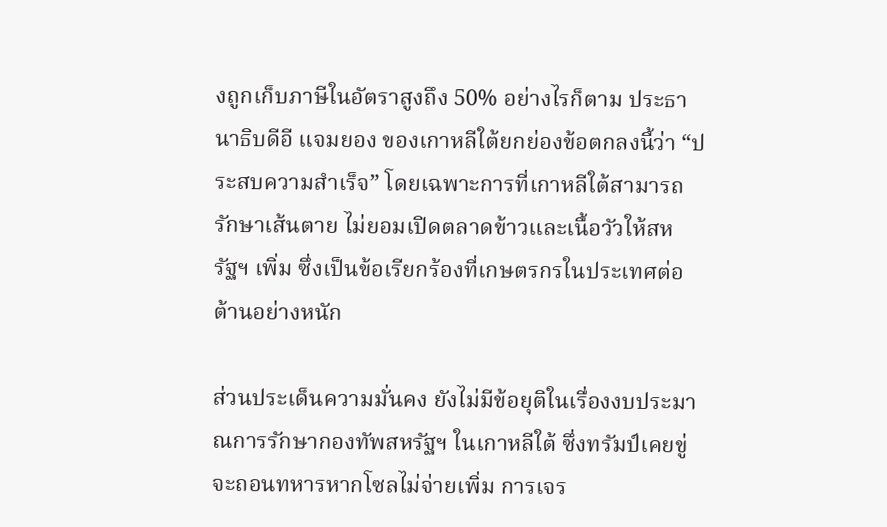งถูกเก็บภาษีในอัตราสูงถึง 50% อย่างไรก็ตาม ประธานาธิบดีอี แจมยอง ของเกาหลีใต้ยกย่องข้อตกลงนี้ว่า “ประสบความสำเร็จ” โดยเฉพาะการที่เกาหลีใต้สามารถรักษาเส้นตาย ไม่ยอมเปิดตลาดข้าวและเนื้อวัวให้สหรัฐฯ เพิ่ม ซึ่งเป็นข้อเรียกร้องที่เกษตรกรในประเทศต่อต้านอย่างหนัก

ส่วนประเด็นความมั่นคง ยังไม่มีข้อยุติในเรื่องงบประมาณการรักษากองทัพสหรัฐฯ ในเกาหลีใต้ ซึ่งทรัมป์เคยขู่จะถอนทหารหากโซลไม่จ่ายเพิ่ม การเจร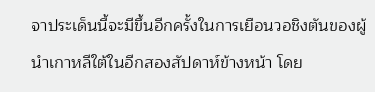จาประเด็นนี้จะมีขึ้นอีกครั้งในการเยือนวอชิงตันของผู้นำเกาหลีใต้ในอีกสองสัปดาห์ข้างหน้า โดย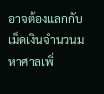อาจต้องแลกกับเม็ดเงินจำนวนมหาศาลเพิ่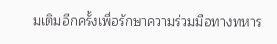มเติมอีกครั้งเพื่อรักษาความร่วมมือทางทหาร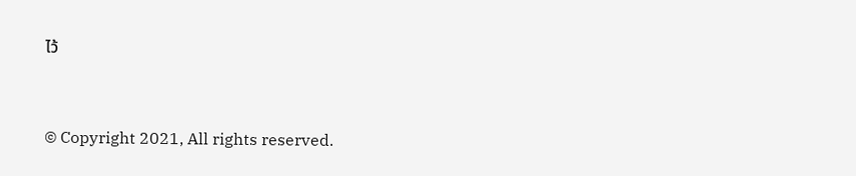ไว้


© Copyright 2021, All rights reserved.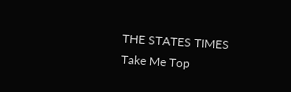THE STATES TIMES
Take Me Top